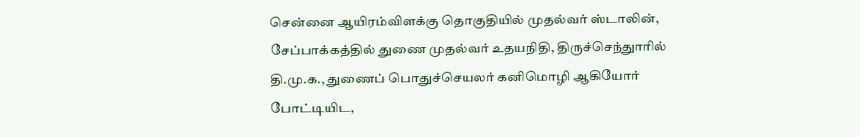சென்னை ஆயிரம்விளக்கு தொகுதியில் முதல்வர் ஸ்டாலின், சேப்பாக்கத்தில் துணை முதல்வர் உதயநிதி, திருச்செந்துாரில் தி.மு.க., துணைப் பொதுச்செயலர் கனிமொழி ஆகியோர் போட்டியிட,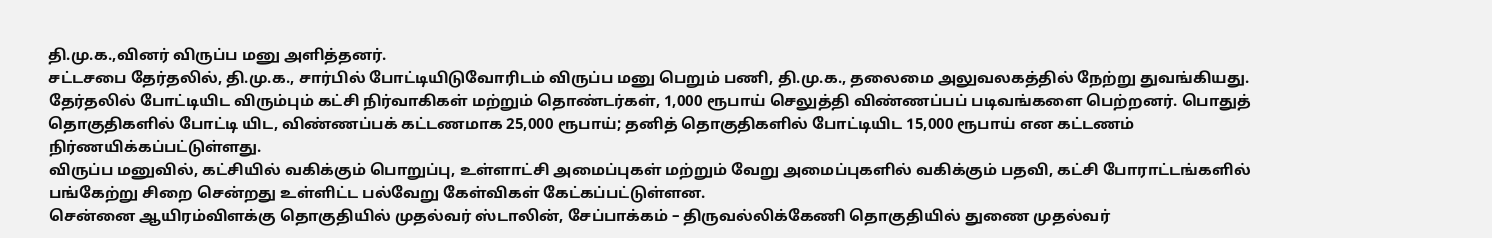தி.மு.க.,வினர் விருப்ப மனு அளித்தனர்.
சட்டசபை தேர்தலில், தி.மு.க., சார்பில் போட்டியிடுவோரிடம் விருப்ப மனு பெறும் பணி, தி.மு.க., தலைமை அலுவலகத்தில் நேற்று துவங்கியது. தேர்தலில் போட்டியிட விரும்பும் கட்சி நிர்வாகிகள் மற்றும் தொண்டர்கள், 1,000 ரூபாய் செலுத்தி விண்ணப்பப் படிவங்களை பெற்றனர். பொதுத் தொகுதிகளில் போட்டி யிட, விண்ணப்பக் கட்டணமாக 25,000 ரூபாய்; தனித் தொகுதிகளில் போட்டியிட 15,000 ரூபாய் என கட்டணம் நிர்ணயிக்கப்பட்டுள்ளது.
விருப்ப மனுவில், கட்சியில் வகிக்கும் பொறுப்பு, உள்ளாட்சி அமைப்புகள் மற்றும் வேறு அமைப்புகளில் வகிக்கும் பதவி, கட்சி போராட்டங்களில் பங்கேற்று சிறை சென்றது உள்ளிட்ட பல்வேறு கேள்விகள் கேட்கப்பட்டுள்ளன.
சென்னை ஆயிரம்விளக்கு தொகுதியில் முதல்வர் ஸ்டாலின், சேப்பாக்கம் – திருவல்லிக்கேணி தொகுதியில் துணை முதல்வர்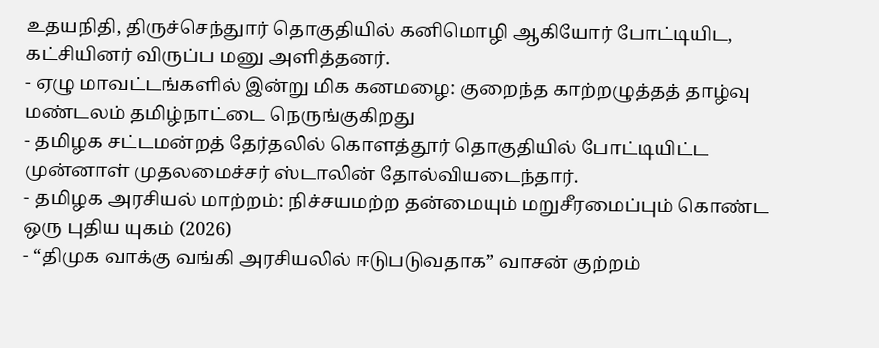உதயநிதி, திருச்செந்துார் தொகுதியில் கனிமொழி ஆகியோர் போட்டியிட, கட்சியினர் விருப்ப மனு அளித்தனர்.
- ஏழு மாவட்டங்களில் இன்று மிக கனமழை: குறைந்த காற்றழுத்தத் தாழ்வு மண்டலம் தமிழ்நாட்டை நெருங்குகிறது
- தமிழக சட்டமன்றத் தேர்தலில் கொளத்தூர் தொகுதியில் போட்டியிட்ட முன்னாள் முதலமைச்சர் ஸ்டாலின் தோல்வியடைந்தார்.
- தமிழக அரசியல் மாற்றம்: நிச்சயமற்ற தன்மையும் மறுசீரமைப்பும் கொண்ட ஒரு புதிய யுகம் (2026)
- “திமுக வாக்கு வங்கி அரசியலில் ஈடுபடுவதாக” வாசன் குற்றம்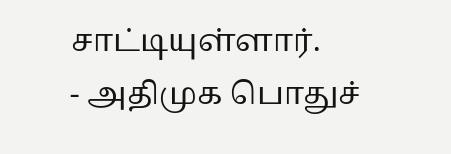சாட்டியுள்ளார்.
- அதிமுக பொதுச்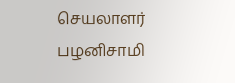செயலாளர் பழனிசாமி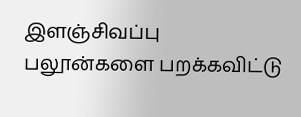இளஞ்சிவப்பு பலூன்களை பறக்கவிட்டு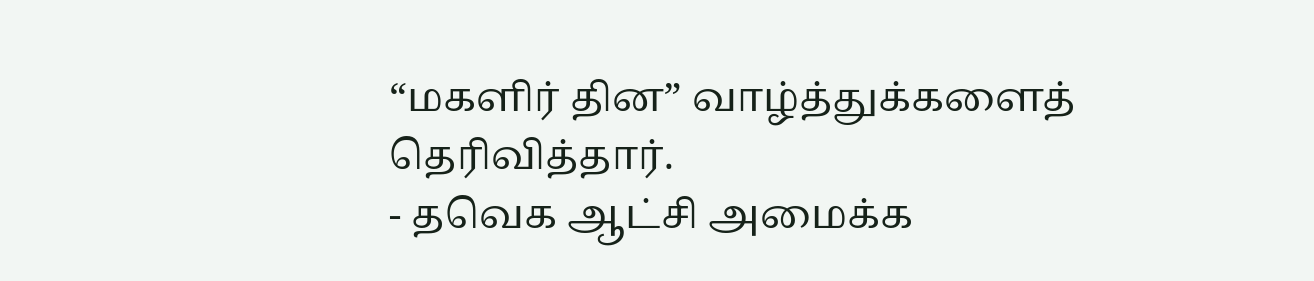“மகளிர் தின” வாழ்த்துக்களைத் தெரிவித்தார்.
- தவெக ஆட்சி அமைக்க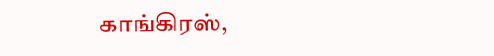காங்கிரஸ்,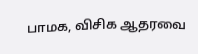பாமக, விசிக ஆதரவை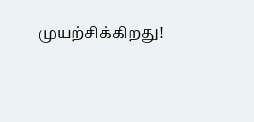முயற்சிக்கிறது!